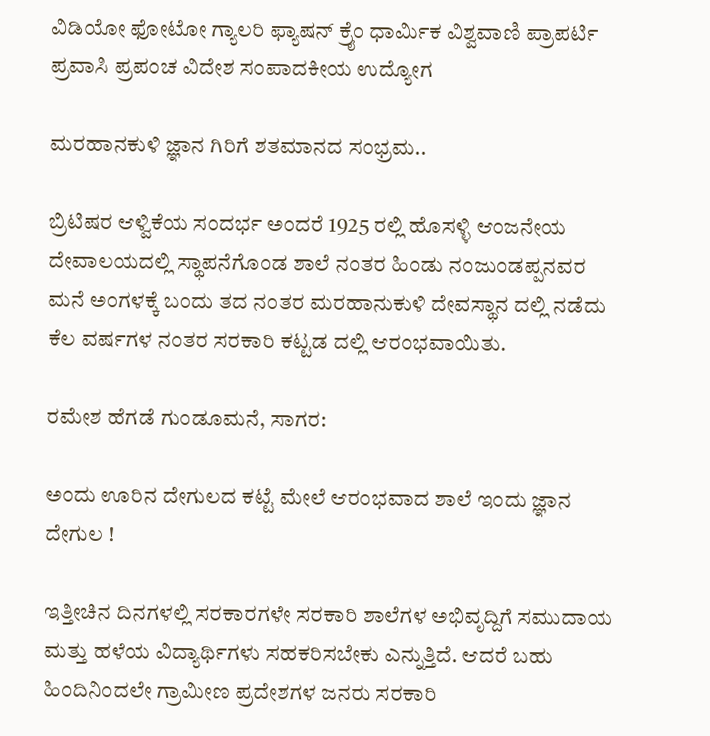ವಿಡಿಯೋ ಫೋಟೋ ಗ್ಯಾಲರಿ ಫ್ಯಾಷನ್ ಕ್ರೈಂ ಧಾರ್ಮಿಕ ವಿಶ್ವವಾಣಿ ಪ್ರಾಪರ್ಟಿ ಪ್ರವಾಸಿ ಪ್ರಪಂಚ ವಿದೇಶ ಸಂಪಾದಕೀಯ ಉದ್ಯೋಗ

ಮರಹಾನಕುಳಿ ಜ್ಞಾನ ಗಿರಿಗೆ ಶತಮಾನದ ಸಂಭ್ರಮ..

ಬ್ರಿಟಿಷರ ಆಳ್ವಿಕೆಯ ಸಂದರ್ಭ ಅಂದರೆ 1925 ರಲ್ಲಿ ಹೊಸಳ್ಳಿ ಆಂಜನೇಯ ದೇವಾಲಯದಲ್ಲಿ ಸ್ಥಾಪನೆಗೊಂಡ ಶಾಲೆ ನಂತರ ಹಿಂಡು ನಂಜುಂಡಪ್ಪನವರ ಮನೆ ಅಂಗಳಕ್ಕೆ ಬಂದು ತದ ನಂತರ ಮರಹಾನುಕುಳಿ ದೇವಸ್ಥಾನ ದಲ್ಲಿ ನಡೆದು ಕೆಲ ವರ್ಷಗಳ ನಂತರ ಸರಕಾರಿ ಕಟ್ಟಡ ದಲ್ಲಿ ಆರಂಭವಾಯಿತು.

ರಮೇಶ ಹೆಗಡೆ ಗುಂಡೂಮನೆ, ಸಾಗರ:

ಅಂದು ಊರಿನ ದೇಗುಲದ ಕಟ್ಟೆ ಮೇಲೆ ಆರಂಭವಾದ ಶಾಲೆ ಇಂದು ಜ್ಞಾನ ದೇಗುಲ !

ಇತ್ತೀಚಿನ ದಿನಗಳಲ್ಲಿ ಸರಕಾರಗಳೇ ಸರಕಾರಿ ಶಾಲೆಗಳ ಅಭಿವೃದ್ದಿಗೆ ಸಮುದಾಯ ಮತ್ತು ಹಳೆಯ ವಿದ್ಯಾರ್ಥಿಗಳು ಸಹಕರಿಸಬೇಕು ಎನ್ನುತ್ತಿದೆ. ಆದರೆ ಬಹು ಹಿಂದಿನಿಂದಲೇ ಗ್ರಾಮೀಣ ಪ್ರದೇಶಗಳ ಜನರು ಸರಕಾರಿ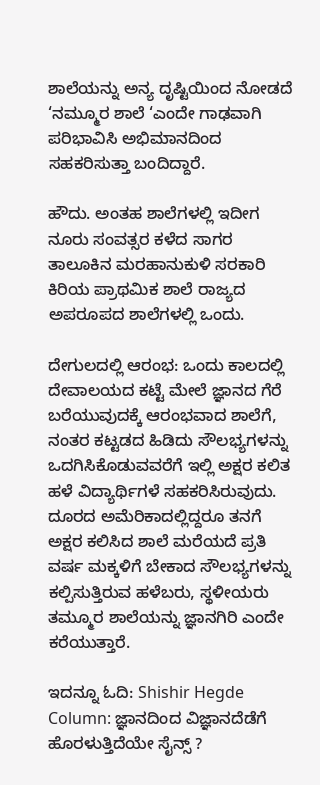ಶಾಲೆಯನ್ನು ಅನ್ಯ ದೃಷ್ಟಿಯಿಂದ ನೋಡದೆ ‘ನಮ್ಮೂರ ಶಾಲೆ ‘ಎಂದೇ ಗಾಢವಾಗಿ ಪರಿಭಾವಿಸಿ ಅಭಿಮಾನದಿಂದ ಸಹಕರಿಸುತ್ತಾ ಬಂದಿದ್ದಾರೆ.

ಹೌದು. ಅಂತಹ ಶಾಲೆಗಳಲ್ಲಿ ಇದೀಗ ನೂರು ಸಂವತ್ಸರ ಕಳೆದ ಸಾಗರ ತಾಲೂಕಿನ ಮರಹಾನುಕುಳಿ ಸರಕಾರಿ ಕಿರಿಯ ಪ್ರಾಥಮಿಕ ಶಾಲೆ ರಾಜ್ಯದ ಅಪರೂಪದ ಶಾಲೆಗಳಲ್ಲಿ ಒಂದು.

ದೇಗುಲದಲ್ಲಿ ಆರಂಭ: ಒಂದು ಕಾಲದಲ್ಲಿ ದೇವಾಲಯದ ಕಟ್ಟೆ ಮೇಲೆ ಜ್ಞಾನದ ಗೆರೆ ಬರೆಯುವುದಕ್ಕೆ ಆರಂಭವಾದ ಶಾಲೆಗೆ, ನಂತರ ಕಟ್ಟಡದ ಹಿಡಿದು ಸೌಲಭ್ಯಗಳನ್ನು ಒದಗಿಸಿಕೊಡುವವರೆಗೆ ಇಲ್ಲಿ ಅಕ್ಷರ ಕಲಿತ ಹಳೆ ವಿದ್ಯಾರ್ಥಿಗಳೆ ಸಹಕರಿಸಿರುವುದು. ದೂರದ ಅಮೆರಿಕಾದಲ್ಲಿದ್ದರೂ ತನಗೆ ಅಕ್ಷರ ಕಲಿಸಿದ ಶಾಲೆ ಮರೆಯದೆ ಪ್ರತಿ ವರ್ಷ ಮಕ್ಕಳಿಗೆ ಬೇಕಾದ ಸೌಲಭ್ಯಗಳನ್ನು ಕಲ್ಪಿಸುತ್ತಿರುವ ಹಳೆಬರು, ಸ್ಥಳೀಯರು ತಮ್ಮೂರ ಶಾಲೆಯನ್ನು ಜ್ಞಾನಗಿರಿ ಎಂದೇ ಕರೆಯುತ್ತಾರೆ.

ಇದನ್ನೂ ಓದಿ: Shishir Hegde Column: ಜ್ಞಾನದಿಂದ ವಿಜ್ಞಾನದೆಡೆಗೆ ಹೊರಳುತ್ತಿದೆಯೇ ಸೈನ್ಸ್‌ ?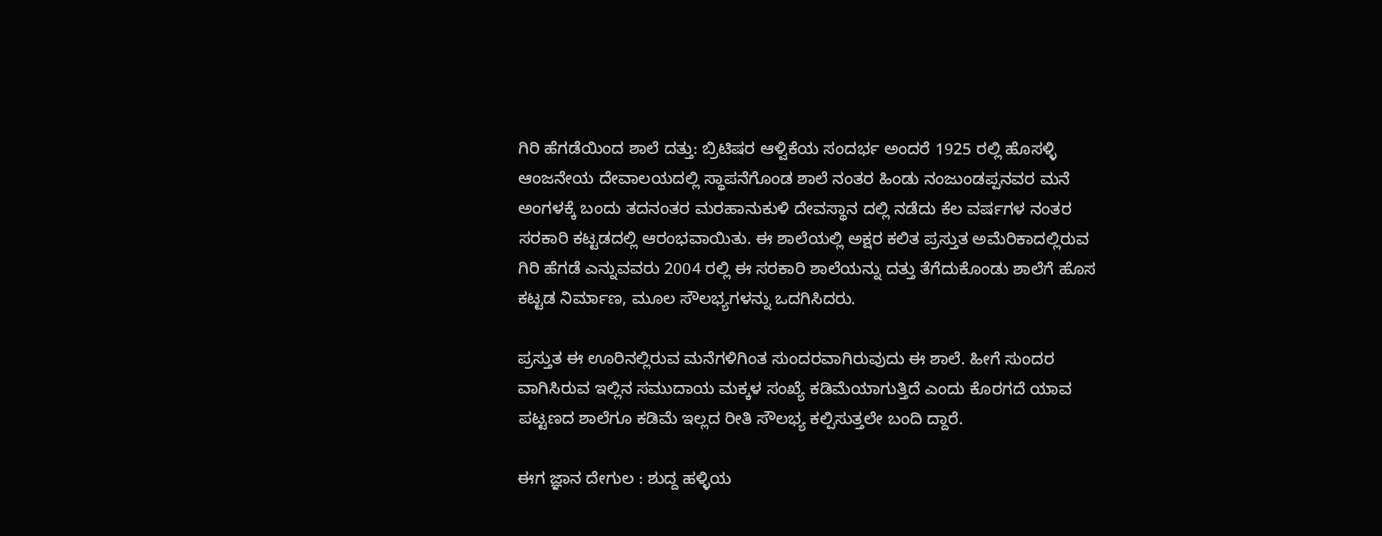ಗಿರಿ ಹೆಗಡೆಯಿಂದ ಶಾಲೆ ದತ್ತು: ಬ್ರಿಟಿಷರ ಆಳ್ವಿಕೆಯ ಸಂದರ್ಭ ಅಂದರೆ 1925 ರಲ್ಲಿ ಹೊಸಳ್ಳಿ ಆಂಜನೇಯ ದೇವಾಲಯದಲ್ಲಿ ಸ್ಥಾಪನೆಗೊಂಡ ಶಾಲೆ ನಂತರ ಹಿಂಡು ನಂಜುಂಡಪ್ಪನವರ ಮನೆ ಅಂಗಳಕ್ಕೆ ಬಂದು ತದನಂತರ ಮರಹಾನುಕುಳಿ ದೇವಸ್ಥಾನ ದಲ್ಲಿ ನಡೆದು ಕೆಲ ವರ್ಷಗಳ ನಂತರ ಸರಕಾರಿ ಕಟ್ಟಡದಲ್ಲಿ ಆರಂಭವಾಯಿತು. ಈ ಶಾಲೆಯಲ್ಲಿ ಅಕ್ಷರ ಕಲಿತ ಪ್ರಸ್ತುತ ಅಮೆರಿಕಾದಲ್ಲಿರುವ ಗಿರಿ ಹೆಗಡೆ ಎನ್ನುವವರು 2004 ರಲ್ಲಿ ಈ ಸರಕಾರಿ ಶಾಲೆಯನ್ನು ದತ್ತು ತೆಗೆದುಕೊಂಡು ಶಾಲೆಗೆ ಹೊಸ ಕಟ್ಟಡ ನಿರ್ಮಾಣ, ಮೂಲ ಸೌಲಭ್ಯಗಳನ್ನು ಒದಗಿಸಿದರು.

ಪ್ರಸ್ತುತ ಈ ಊರಿನಲ್ಲಿರುವ ಮನೆಗಳಿಗಿಂತ ಸುಂದರವಾಗಿರುವುದು ಈ ಶಾಲೆ. ಹೀಗೆ ಸುಂದರ ವಾಗಿಸಿರುವ ಇಲ್ಲಿನ ಸಮುದಾಯ ಮಕ್ಕಳ ಸಂಖ್ಯೆ ಕಡಿಮೆಯಾಗುತ್ತಿದೆ ಎಂದು ಕೊರಗದೆ ಯಾವ ಪಟ್ಟಣದ ಶಾಲೆಗೂ ಕಡಿಮೆ ಇಲ್ಲದ ರೀತಿ ಸೌಲಭ್ಯ ಕಲ್ಪಿಸುತ್ತಲೇ ಬಂದಿ ದ್ದಾರೆ.

ಈಗ ಜ್ಞಾನ ದೇಗುಲ : ಶುದ್ದ ಹಳ್ಳಿಯ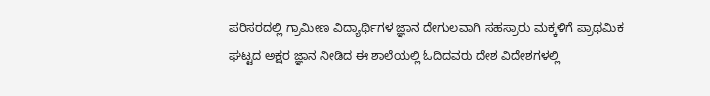ಪರಿಸರದಲ್ಲಿ ಗ್ರಾಮೀಣ ವಿದ್ಯಾರ್ಥಿಗಳ ಜ್ಞಾನ ದೇಗುಲವಾಗಿ ಸಹಸ್ರಾರು ಮಕ್ಕಳಿಗೆ ಪ್ರಾಥಮಿಕ ಘಟ್ಟದ ಅಕ್ಷರ ಜ್ಞಾನ ನೀಡಿದ ಈ ಶಾಲೆಯಲ್ಲಿ ಓದಿದವರು ದೇಶ ವಿದೇಶಗಳಲ್ಲಿ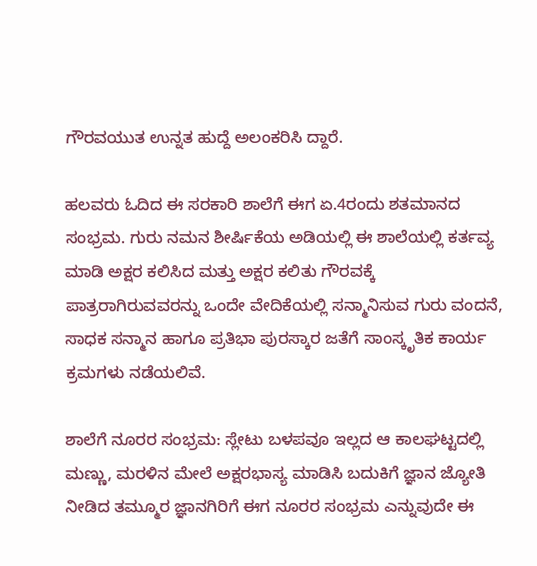ಗೌರವಯುತ ಉನ್ನತ ಹುದ್ದೆ ಅಲಂಕರಿಸಿ ದ್ದಾರೆ.

ಹಲವರು ಓದಿದ ಈ ಸರಕಾರಿ ಶಾಲೆಗೆ ಈಗ ಏ.4ರಂದು ಶತಮಾನದ ಸಂಭ್ರಮ. ಗುರು ನಮನ ಶೀರ್ಷಿಕೆಯ ಅಡಿಯಲ್ಲಿ ಈ ಶಾಲೆಯಲ್ಲಿ ಕರ್ತವ್ಯ ಮಾಡಿ ಅಕ್ಷರ ಕಲಿಸಿದ ಮತ್ತು ಅಕ್ಷರ ಕಲಿತು ಗೌರವಕ್ಕೆ ಪಾತ್ರರಾಗಿರುವವರನ್ನು ಒಂದೇ ವೇದಿಕೆಯಲ್ಲಿ ಸನ್ಮಾನಿಸುವ ಗುರು ವಂದನೆ, ಸಾಧಕ ಸನ್ಮಾನ ಹಾಗೂ ಪ್ರತಿಭಾ ಪುರಸ್ಕಾರ ಜತೆಗೆ ಸಾಂಸ್ಕೃತಿಕ ಕಾರ್ಯ ಕ್ರಮಗಳು ನಡೆಯಲಿವೆ.

ಶಾಲೆಗೆ ನೂರರ ಸಂಭ್ರಮ: ಸ್ಲೇಟು ಬಳಪವೂ ಇಲ್ಲದ ಆ ಕಾಲಘಟ್ಟದಲ್ಲಿ ಮಣ್ಣು, ಮರಳಿನ ಮೇಲೆ ಅಕ್ಷರಭಾಸ್ಯ ಮಾಡಿಸಿ ಬದುಕಿಗೆ ಜ್ಞಾನ ಜ್ಯೋತಿ ನೀಡಿದ ತಮ್ಮೂರ ಜ್ಞಾನಗಿರಿಗೆ ಈಗ ನೂರರ ಸಂಭ್ರಮ ಎನ್ನುವುದೇ ಈ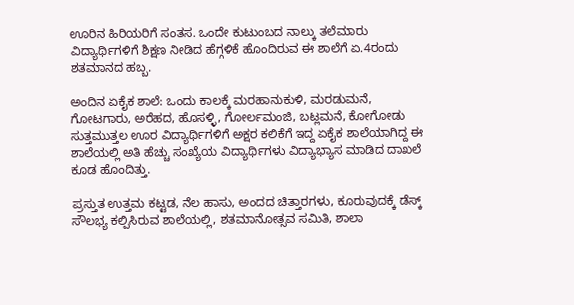ಊರಿನ ಹಿರಿಯರಿಗೆ ಸಂತಸ. ಒಂದೇ ಕುಟುಂಬದ ನಾಲ್ಕು ತಲೆಮಾರು ವಿದ್ಯಾರ್ಥಿಗಳಿಗೆ ಶಿಕ್ಷಣ ನೀಡಿದ ಹೆಗ್ಗಳಿಕೆ ಹೊಂದಿರುವ ಈ ಶಾಲೆಗೆ ಏ.4ರಂದು ಶತಮಾನದ ಹಬ್ಬ.

ಅಂದಿನ ಏಕೈಕ ಶಾಲೆ: ಒಂದು ಕಾಲಕ್ಕೆ ಮರಹಾನುಕುಳಿ, ಮರಡುಮನೆ, ಗೋಟಗಾರು, ಅರೆಹದ, ಹೊಸಳ್ಳಿ, ಗೋರ್ಲಮಂಜಿ, ಬಟ್ಲಮನೆ, ಕೋಗೋಡು ಸುತ್ತಮುತ್ತಲ ಊರ ವಿದ್ಯಾರ್ಥಿಗಳಿಗೆ ಅಕ್ಷರ ಕಲಿಕೆಗೆ ಇದ್ದ ಏಕೈಕ ಶಾಲೆಯಾಗಿದ್ದ ಈ ಶಾಲೆಯಲ್ಲಿ ಅತಿ ಹೆಚ್ಚು ಸಂಖ್ಯೆಯ ವಿದ್ಯಾರ್ಥಿಗಳು ವಿದ್ಯಾಭ್ಯಾಸ ಮಾಡಿದ ದಾಖಲೆ ಕೂಡ ಹೊಂದಿತ್ತು.

ಪ್ರಸ್ತುತ ಉತ್ತಮ ಕಟ್ಟಡ, ನೆಲ ಹಾಸು, ಅಂದದ ಚಿತ್ತಾರಗಳು, ಕೂರುವುದಕ್ಕೆ ಡೆಸ್ಕ್ ಸೌಲಭ್ಯ ಕಲ್ಪಿಸಿರುವ ಶಾಲೆಯಲ್ಲಿ, ಶತಮಾನೋತ್ಸವ ಸಮಿತಿ, ಶಾಲಾ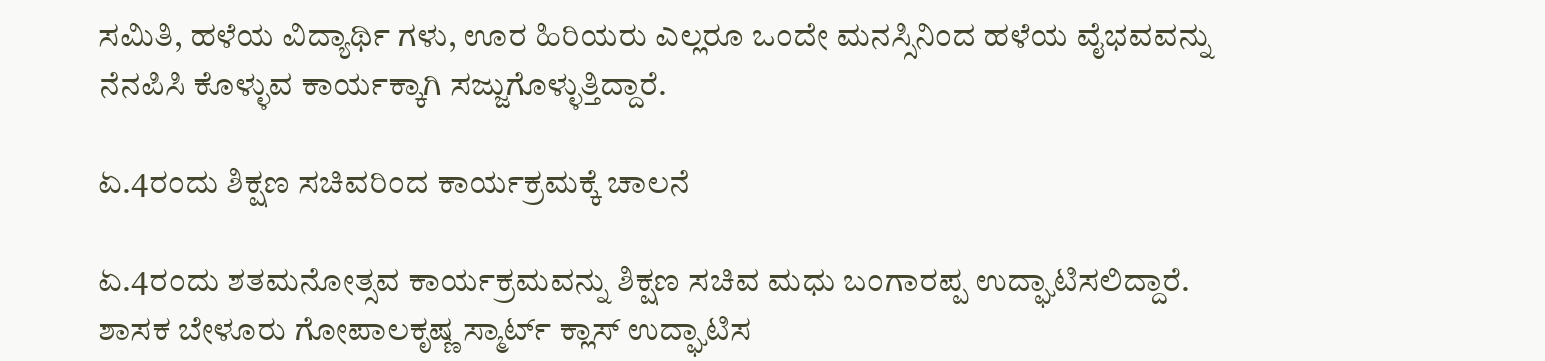ಸಮಿತಿ, ಹಳೆಯ ವಿದ್ಯಾರ್ಥಿ ಗಳು, ಊರ ಹಿರಿಯರು ಎಲ್ಲರೂ ಒಂದೇ ಮನಸ್ಸಿನಿಂದ ಹಳೆಯ ವೈಭವವನ್ನು ನೆನಪಿಸಿ ಕೊಳ್ಳುವ ಕಾರ್ಯಕ್ಕಾಗಿ ಸಜ್ಜುಗೊಳ್ಳುತ್ತಿದ್ದಾರೆ.

ಏ.4ರಂದು ಶಿಕ್ಷಣ ಸಚಿವರಿಂದ ಕಾರ್ಯಕ್ರಮಕ್ಕೆ ಚಾಲನೆ

ಏ.4ರಂದು ಶತಮನೋತ್ಸವ ಕಾರ್ಯಕ್ರಮವನ್ನು ಶಿಕ್ಷಣ ಸಚಿವ ಮಧು ಬಂಗಾರಪ್ಪ ಉದ್ಘಾಟಿಸಲಿದ್ದಾರೆ. ಶಾಸಕ ಬೇಳೂರು ಗೋಪಾಲಕೃಷ್ಣ ಸ್ಮಾರ್ಟ್ ಕ್ಲಾಸ್ ಉದ್ಘಾಟಿಸ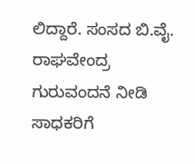ಲಿದ್ದಾರೆ. ಸಂಸದ ಬಿ.ವೈ. ರಾಘವೇಂದ್ರ ಗುರುವಂದನೆ ನೀಡಿ ಸಾಧಕರಿಗೆ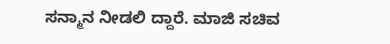ಸನ್ಮಾನ ನೀಡಲಿ ದ್ದಾರೆ. ಮಾಜಿ ಸಚಿವ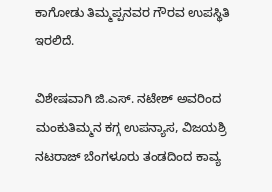ಕಾಗೋಡು ತಿಮ್ಮಪ್ಪನವರ ಗೌರವ ಉಪಸ್ಥಿತಿ ಇರಲಿದೆ.

ವಿಶೇಷವಾಗಿ ಜಿ.ಎಸ್. ನಟೇಶ್ ಅವರಿಂದ ಮಂಕುತಿಮ್ಮನ ಕಗ್ಗ ಉಪನ್ಯಾಸ, ವಿಜಯಶ್ರಿ ನಟರಾಜ್ ಬೆಂಗಳೂರು ತಂಡದಿಂದ ಕಾವ್ಯ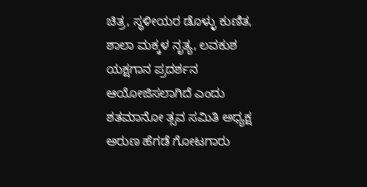ಚಿತ್ರ, ಸ್ಥಳೀಯರ ಡೊಳ್ಳು ಕುಣಿತ, ಶಾಲಾ ಮಕ್ಕಳ ನೃತ್ಯ, ಲವಕುಶ ಯಕ್ಷಗಾನ ಪ್ರದರ್ಶನ ಆಯೋಜಿಸಲಾಗಿದೆ ಎಂದು ಶತಮಾನೋ ತ್ಸವ ಸಮಿತಿ ಅಧ್ಯಕ್ಷ ಅರುಣ ಹೆಗಡೆ ಗೋಟಗಾರು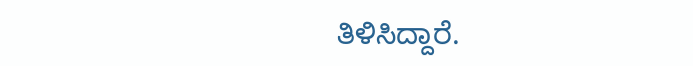ತಿಳಿಸಿದ್ದಾರೆ.